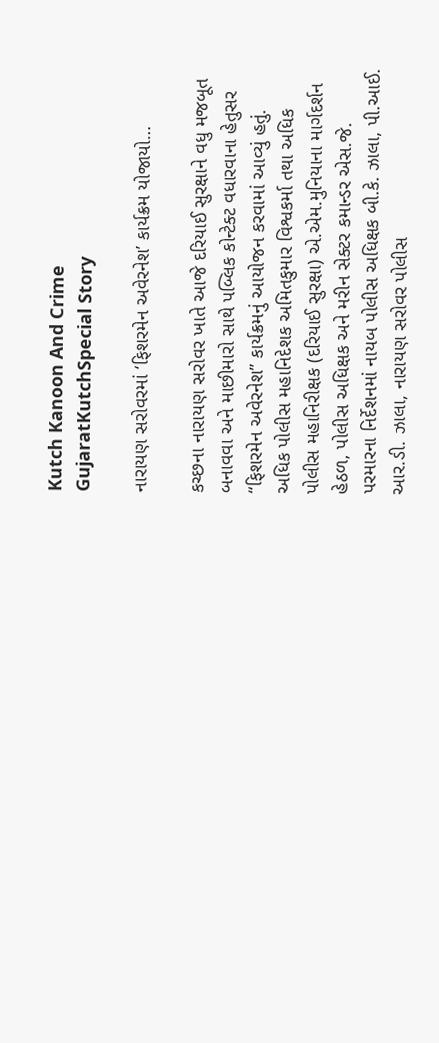Kutch Kanoon And Crime
GujaratKutchSpecial Story

નારાયણ સરોવરમાં ‘ફિશરમેન અવેરનેશ’ કાર્યક્રમ યોજાયો…

કચ્છના નારાયણ સરોવર ખાતે આજે દરિયાઈ સુરક્ષાને વધુ મજબૂત બનાવવા અને માછીમારો સાથે પબ્લિક કોન્ટેક્ટ વધારવાના હેતુસર “ફિશરમેન અવેરનેશ” કાર્યક્રમનું આયોજન કરવામાં આવ્યું હતું. અધિક પોલીસ મહાનિદેશક અમિતકુમાર વિશ્વકર્મા તથા અધિક પોલીસ મહાનિરીક્ષક (દરિયાઈ સુરક્ષા) એ.એમ.મુનિયાના માર્ગદર્શન હેઠળ, પોલીસ અધિક્ષક અને મરીન સેક્ટર કમાન્ડર એસ.જે. પરમારના નિર્દેશનમાં નાયબ પોલીસ અધિક્ષક બી.કે. ઝાલા, પી.આઈ. આર.ડી. ઝાલા, નારાયણ સરોવર પોલીસ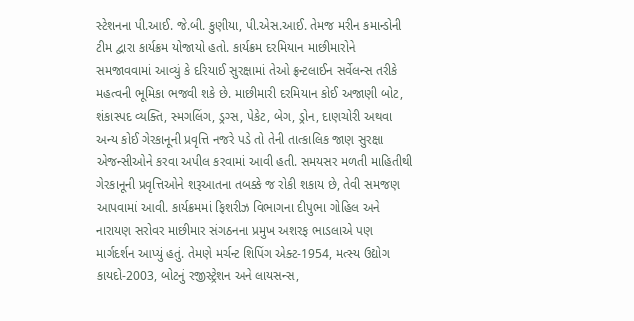સ્ટેશનના પી.આઈ. જે.બી. કુણીયા, પી.એસ.આઈ. તેમજ મરીન કમાન્ડોની ટીમ દ્વારા કાર્યક્રમ યોજાયો હતો. કાર્યક્રમ દરમિયાન માછીમારોને સમજાવવામાં આવ્યું કે દરિયાઈ સુરક્ષામાં તેઓ ફ્રન્ટલાઈન સર્વેલન્સ તરીકે મહત્વની ભૂમિકા ભજવી શકે છે. માછીમારી દરમિયાન કોઈ અજાણી બોટ, શંકાસ્પદ વ્યક્તિ, સ્મગલિંગ, ડ્રગ્સ, પેકેટ, બેગ, ડ્રોન, દાણચોરી અથવા અન્ય કોઈ ગેરકાનૂની પ્રવૃત્તિ નજરે પડે તો તેની તાત્કાલિક જાણ સુરક્ષા એજન્સીઓને કરવા અપીલ કરવામાં આવી હતી. સમયસર મળતી માહિતીથી ગેરકાનૂની પ્રવૃત્તિઓને શરૂઆતના તબક્કે જ રોકી શકાય છે, તેવી સમજણ આપવામાં આવી. કાર્યક્રમમાં ફિશરીઝ વિભાગના દીપુભા ગોહિલ અને નારાયણ સરોવર માછીમાર સંગઠનના પ્રમુખ અશરફ ભાડલાએ પણ માર્ગદર્શન આપ્યું હતું. તેમણે મર્ચન્ટ શિપિંગ એક્ટ-1954, મત્સ્ય ઉદ્યોગ કાયદો-2003, બોટનું રજીસ્ટ્રેશન અને લાયસન્સ,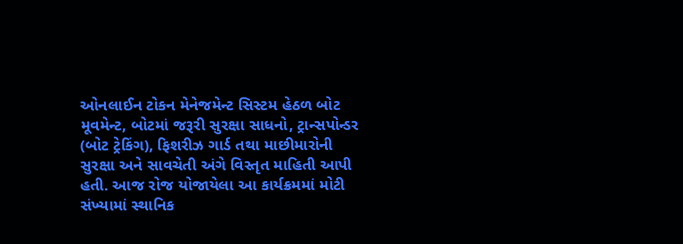ઓનલાઈન ટોકન મેનેજમેન્ટ સિસ્ટમ હેઠળ બોટ મૂવમેન્ટ, બોટમાં જરૂરી સુરક્ષા સાધનો, ટ્રાન્સપોન્ડર (બોટ ટ્રેકિંગ), ફિશરીઝ ગાર્ડ તથા માછીમારોની સુરક્ષા અને સાવચેતી અંગે વિસ્તૃત માહિતી આપી હતી. આજ રોજ યોજાયેલા આ કાર્યક્રમમાં મોટી સંખ્યામાં સ્થાનિક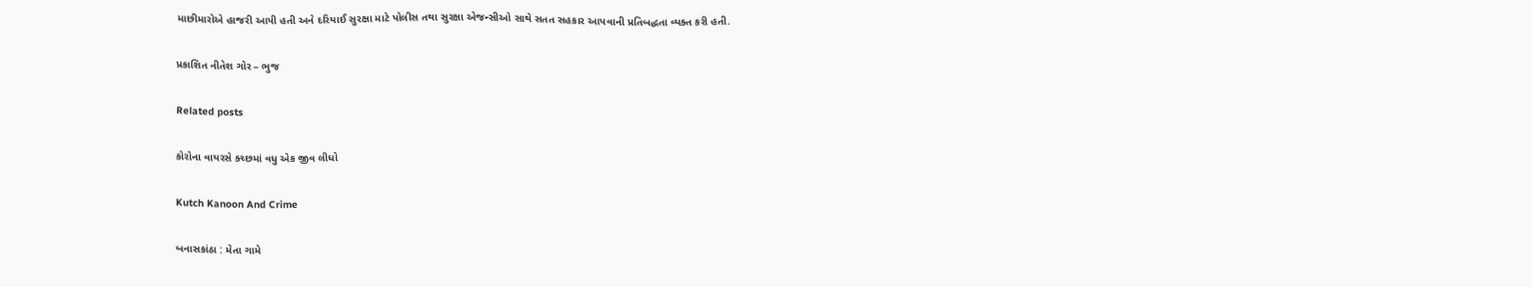માછીમારોએ હાજરી આપી હતી અને દરિયાઈ સુરક્ષા માટે પોલીસ તથા સુરક્ષા એજન્સીઓ સાથે સતત સહકાર આપવાની પ્રતિબદ્ધતા વ્યક્ત કરી હતી.

પ્રકાશિત નીતેશ ગોર – ભુજ

Related posts

કોરોના વાયરસે ક્ચ્છમાં વધુ એક જીવ લીધો

Kutch Kanoon And Crime

બનાસકાંઠા : મેતા ગામે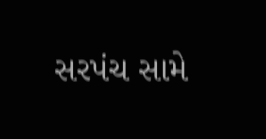સરપંચ સામે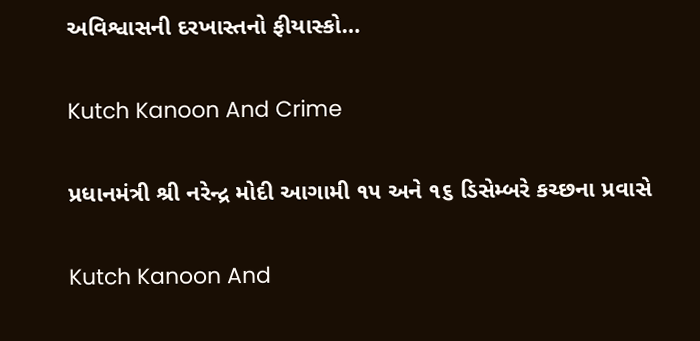અવિશ્વાસની દરખાસ્તનો ફીયાસ્કો…

Kutch Kanoon And Crime

પ્રધાનમંત્રી શ્રી નરેન્દ્ર મોદી આગામી ૧૫ અને ૧૬ ડિસેમ્બરે કચ્છના પ્રવાસે

Kutch Kanoon And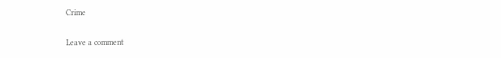Crime

Leave a comment